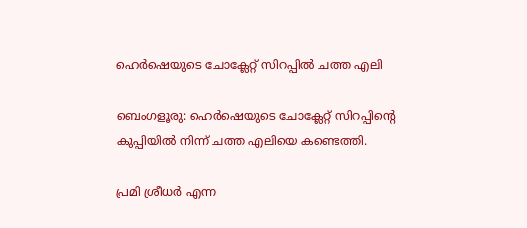ഹെര്‍ഷെയുടെ ചോക്ലേറ്റ് സിറപ്പിൽ ചത്ത എലി

ബെംഗളൂരു: ഹെര്‍ഷെയുടെ ചോക്ലേറ്റ് സിറപ്പിന്റെ കുപ്പിയില്‍ നിന്ന് ചത്ത എലിയെ കണ്ടെത്തി.

പ്രമി ശ്രീധര്‍ എന്ന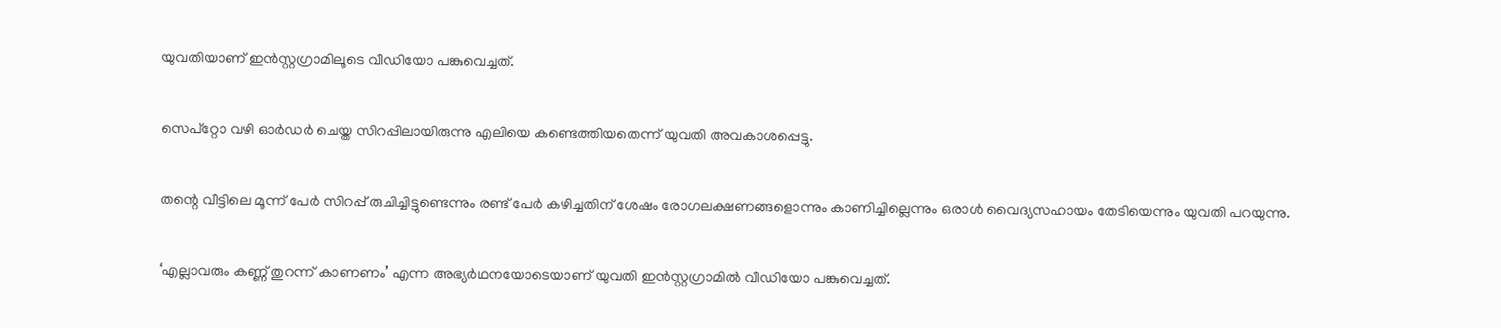യുവതിയാണ് ഇന്‍സ്റ്റഗ്രാമിലൂടെ വീഡിയോ പങ്കുവെച്ചത്.

സെപ്‌റ്റോ വഴി ഓര്‍ഡര്‍ ചെയ്ത സിറപ്പിലായിരുന്നു എലിയെ കണ്ടെത്തിയതെന്ന് യുവതി അവകാശപ്പെട്ടു.

തന്റെ വീട്ടിലെ മൂന്ന് പേര്‍ സിറപ്പ് രുചിച്ചിട്ടുണ്ടെന്നും രണ്ട് പേര്‍ കഴിച്ചതിന് ശേഷം രോഗലക്ഷണങ്ങളൊന്നും കാണിച്ചില്ലെന്നും ഒരാള്‍ വൈദ്യസഹായം തേടിയെന്നും യുവതി പറയുന്നു.

‘എല്ലാവരും കണ്ണ് തുറന്ന് കാണണം’ എന്ന അഭ്യര്‍ഥനയോടെയാണ് യുവതി ഇന്‍സ്റ്റഗ്രാമില്‍ വീഡിയോ പങ്കുവെച്ചത്.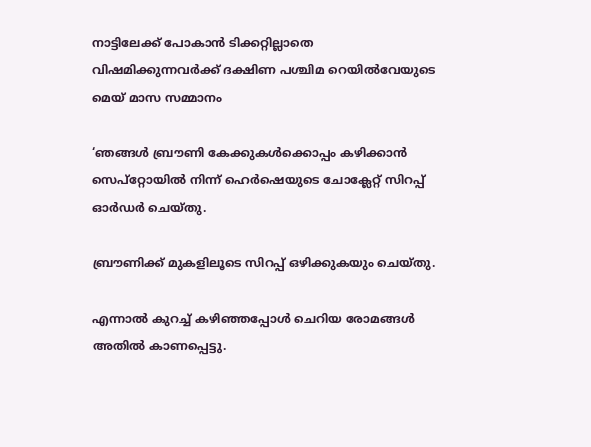നാട്ടിലേക്ക് പോകാൻ ടിക്കറ്റില്ലാതെ വിഷമിക്കുന്നവർക്ക് ദക്ഷിണ പശ്ചിമ റെയിൽവേയുടെ മെയ് മാസ സമ്മാനം

‘ഞങ്ങള്‍ ബ്രൗണി കേക്കുകള്‍ക്കൊപ്പം കഴിക്കാന്‍ സെപ്‌റ്റോയില്‍ നിന്ന് ഹെര്‍ഷെയുടെ ചോക്ലേറ്റ് സിറപ്പ് ഓര്‍ഡര്‍ ചെയ്തു.

ബ്രൗണിക്ക് മുകളിലൂടെ സിറപ്പ് ഒഴിക്കുകയും ചെയ്തു.

എന്നാല്‍ കുറച്ച്‌ കഴിഞ്ഞപ്പോള്‍ ചെറിയ രോമങ്ങള്‍ അതില്‍ കാണപ്പെട്ടു.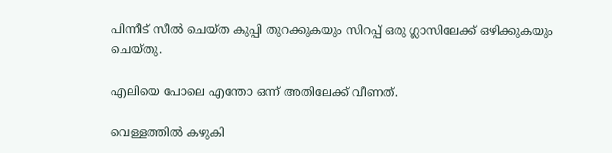പിന്നീട് സീല്‍ ചെയ്ത കുപ്പി തുറക്കുകയും സിറപ്പ് ഒരു ഗ്ലാസിലേക്ക് ഒഴിക്കുകയും ചെയ്തു.

എലിയെ പോലെ എന്തോ ഒന്ന് അതിലേക്ക് വീണത്.

വെള്ളത്തില്‍ കഴുകി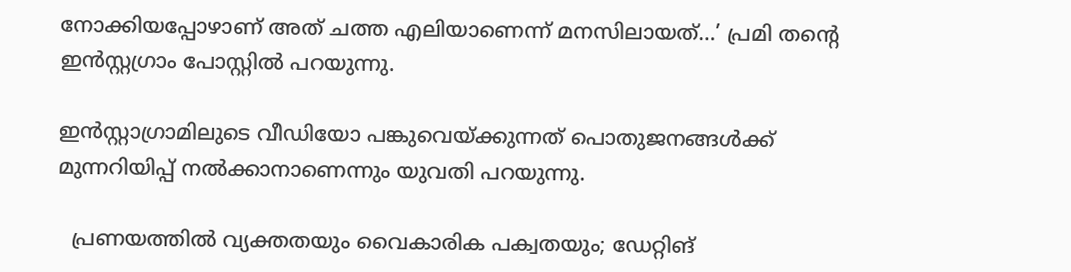നോക്കിയപ്പോഴാണ് അത് ചത്ത എലിയാണെന്ന് മനസിലായത്…’ പ്രമി തന്റെ ഇന്‍സ്റ്റഗ്രാം പോസ്റ്റില്‍ പറയുന്നു.

ഇന്‍സ്റ്റാഗ്രാമിലുടെ വീഡിയോ പങ്കുവെയ്ക്കുന്നത് പൊതുജനങ്ങള്‍ക്ക് മുന്നറിയിപ്പ് നല്‍ക്കാനാണെന്നും യുവതി പറയുന്നു.

  പ്രണയത്തിൽ വ്യക്തതയും വൈകാരിക പക്വതയും; ഡേറ്റിങ്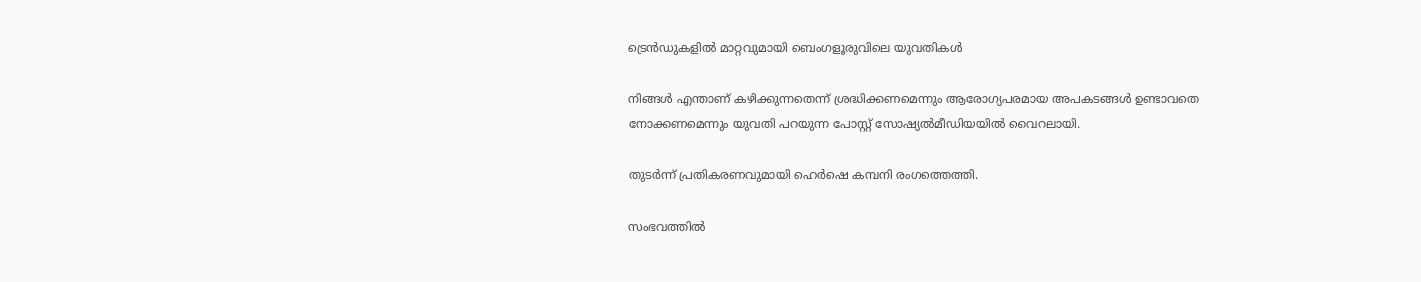ട്രെൻഡുകളിൽ മാറ്റവുമായി ബെംഗളൂരുവിലെ യുവതികൾ

നിങ്ങള്‍ എന്താണ് കഴിക്കുന്നതെന്ന് ശ്രദ്ധിക്കണമെന്നും ആരോഗ്യപരമായ അപകടങ്ങള്‍ ഉണ്ടാവതെ നോക്കണമെന്നും യുവതി പറയുന്ന പോസ്റ്റ് സോഷ്യല്‍മീഡിയയില്‍ വൈറലായി.

തുടര്‍ന്ന് പ്രതികരണവുമായി ഹെര്‍ഷെ കമ്പനി രംഗത്തെത്തി.

സംഭവത്തില്‍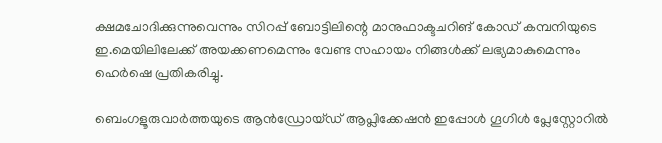ക്ഷമചോദിക്കുന്നുവെന്നും സിറപ്പ് ബോട്ടിലിന്റെ മാനുഫാക്ടചറിങ് കോഡ് കമ്പനിയുടെ ഇ.മെയിലിലേക്ക് അയക്കണമെന്നും വേണ്ട സഹായം നിങ്ങള്‍ക്ക് ലഭ്യമാകുമെന്നും ഹെര്‍ഷെ പ്രതികരിച്ചു.

ബെംഗളൂരുവാർത്തയുടെ ആൻഡ്രോയ്ഡ് ആപ്ലിക്കേഷൻ ഇപ്പോൾ ഗൂഗിൾ പ്ലേസ്റ്റോറിൽ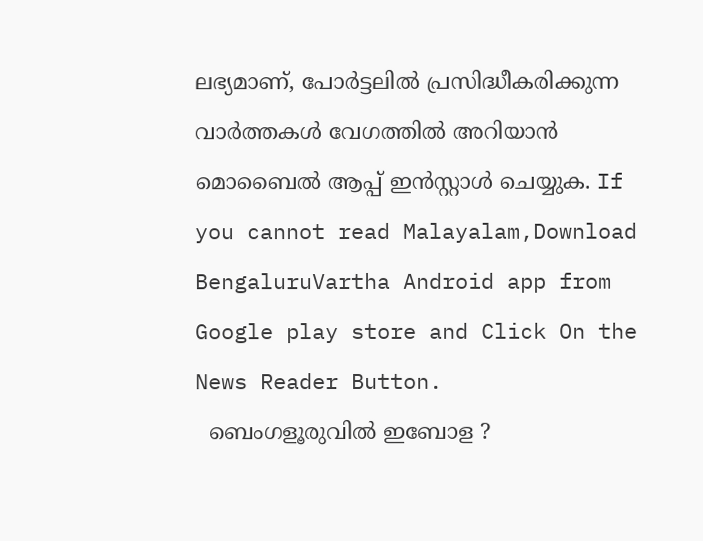ലഭ്യമാണ്, പോർട്ടലിൽ പ്രസിദ്ധീകരിക്കുന്ന വാർത്തകൾ വേഗത്തിൽ അറിയാൻ മൊബൈൽ ആപ്പ് ഇൻസ്റ്റാൾ ചെയ്യുക. If you cannot read Malayalam,Download BengaluruVartha Android app from Google play store and Click On the News Reader Button.
  ബെംഗളൂരുവിൽ ഇബോള ?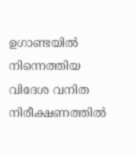ഉഗാണ്ടയിൽ നിന്നെത്തിയ വിദേശ വനിത നിരീക്ഷണത്തിൽ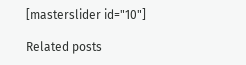[masterslider id="10"]

Related posts